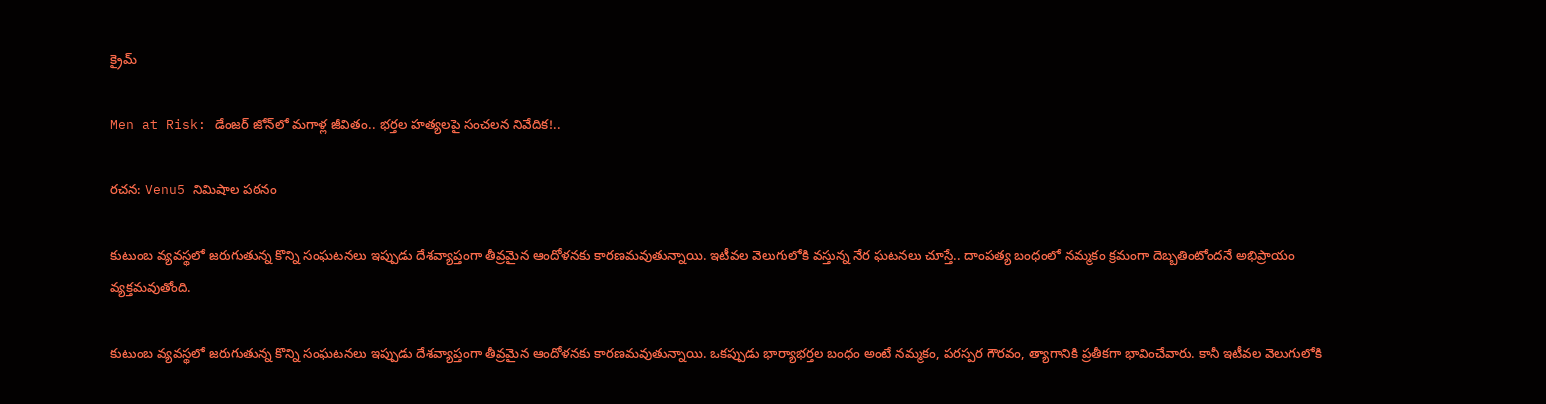క్రైమ్

Men at Risk: డేంజర్ జోన్‌లో మగాళ్ల జీవితం.. భర్తల హత్యలపై సంచలన నివేదిక!..

రచన: Venu5 నిమిషాల పఠనం

కుటుంబ వ్యవస్థలో జరుగుతున్న కొన్ని సంఘటనలు ఇప్పుడు దేశవ్యాప్తంగా తీవ్రమైన ఆందోళనకు కారణమవుతున్నాయి. ఇటీవల వెలుగులోకి వస్తున్న నేర ఘటనలు చూస్తే.. దాంపత్య బంధంలో నమ్మకం క్రమంగా దెబ్బతింటోందనే అభిప్రాయం వ్యక్తమవుతోంది.

కుటుంబ వ్యవస్థలో జరుగుతున్న కొన్ని సంఘటనలు ఇప్పుడు దేశవ్యాప్తంగా తీవ్రమైన ఆందోళనకు కారణమవుతున్నాయి. ఒకప్పుడు భార్యాభర్తల బంధం అంటే నమ్మకం, పరస్పర గౌరవం, త్యాగానికి ప్రతీకగా భావించేవారు. కానీ ఇటీవల వెలుగులోకి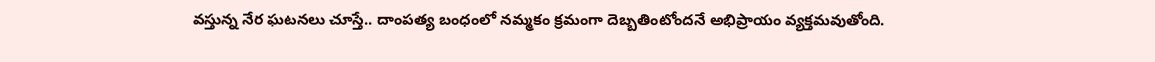వస్తున్న నేర ఘటనలు చూస్తే.. దాంపత్య బంధంలో నమ్మకం క్రమంగా దెబ్బతింటోందనే అభిప్రాయం వ్యక్తమవుతోంది.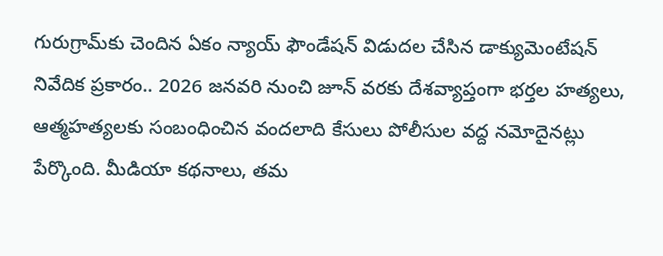గురుగ్రామ్‌కు చెందిన ఏకం న్యాయ్ ఫౌండేషన్ విడుదల చేసిన డాక్యుమెంటేషన్ నివేదిక ప్రకారం.. 2026 జనవరి నుంచి జూన్ వరకు దేశవ్యాప్తంగా భర్తల హత్యలు, ఆత్మహత్యలకు సంబంధించిన వందలాది కేసులు పోలీసుల వద్ద నమోదైనట్లు పేర్కొంది. మీడియా కథనాలు, తమ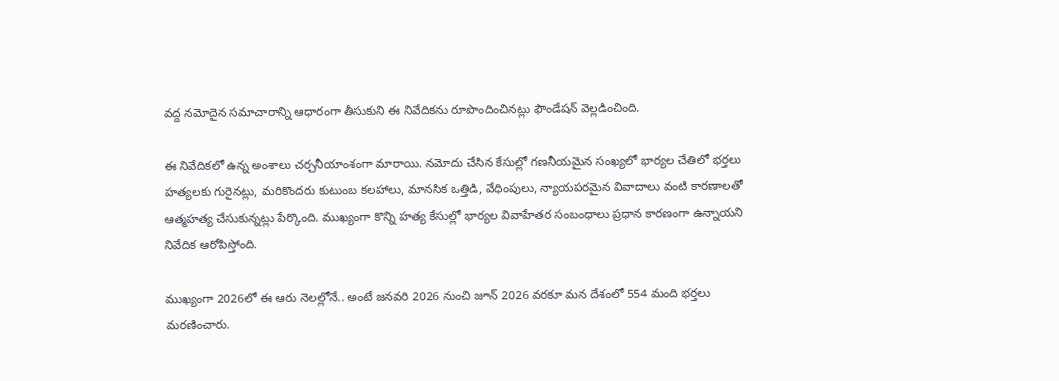వద్ద నమోదైన సమాచారాన్ని ఆధారంగా తీసుకుని ఈ నివేదికను రూపొందించినట్లు ఫౌండేషన్ వెల్లడించింది.

ఈ నివేదికలో ఉన్న అంశాలు చర్చనీయాంశంగా మారాయి. నమోదు చేసిన కేసుల్లో గణనీయమైన సంఖ్యలో భార్యల చేతిలో భర్తలు హత్యలకు గురైనట్లు, మరికొందరు కుటుంబ కలహాలు, మానసిక ఒత్తిడి, వేధింపులు, న్యాయపరమైన వివాదాలు వంటి కారణాలతో ఆత్మహత్య చేసుకున్నట్లు పేర్కొంది. ముఖ్యంగా కొన్ని హత్య కేసుల్లో భార్యల వివాహేతర సంబంధాలు ప్రధాన కారణంగా ఉన్నాయని నివేదిక ఆరోపిస్తోంది.

ముఖ్యంగా 2026లో ఈ ఆరు నెలల్లోనే.. అంటే జనవరి 2026 నుంచి జూన్ 2026 వరకూ మన దేశంలో 554 మంది భర్తలు మరణించారు.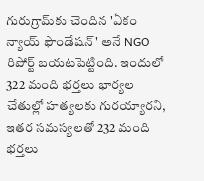గురుగ్రామ్‌కు చెందిన 'ఏకం న్యాయ్ ఫౌండేషన్' అనే NGO రిపోర్ట్ బయటపెట్టింది. ఇందులో 322 మంది భర్తలు భార్యల చేతుల్లో హత్యలకు గురయ్యారని, ఇతర సమస్యలతో 232 మంది భర్తలు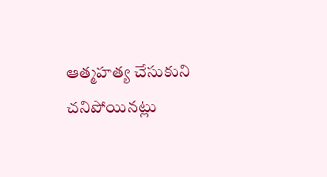ఆత్మహత్య చేసుకుని చనిపోయినట్లు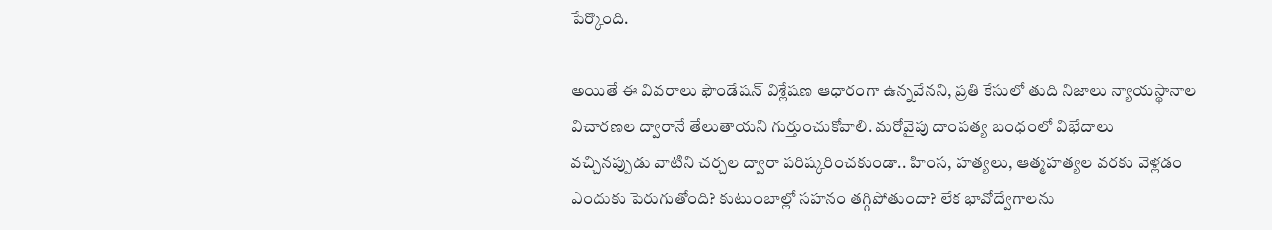పేర్కొంది.

అయితే ఈ వివరాలు ఫౌండేషన్ విశ్లేషణ ఆధారంగా ఉన్నవేనని, ప్రతి కేసులో తుది నిజాలు న్యాయస్థానాల విచారణల ద్వారానే తేలుతాయని గుర్తుంచుకోవాలి. మరోవైపు దాంపత్య బంధంలో విభేదాలు వచ్చినప్పుడు వాటిని చర్చల ద్వారా పరిష్కరించకుండా.. హింస, హత్యలు, ఆత్మహత్యల వరకు వెళ్లడం ఎందుకు పెరుగుతోంది? కుటుంబాల్లో సహనం తగ్గిపోతుందా? లేక భావోద్వేగాలను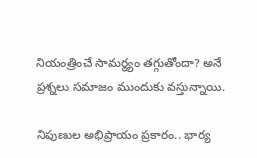నియంత్రించే సామర్థ్యం తగ్గుతోందా? అనే ప్రశ్నలు సమాజం ముందుకు వస్తున్నాయి.

నిపుణుల అభిప్రాయం ప్రకారం.. భార్య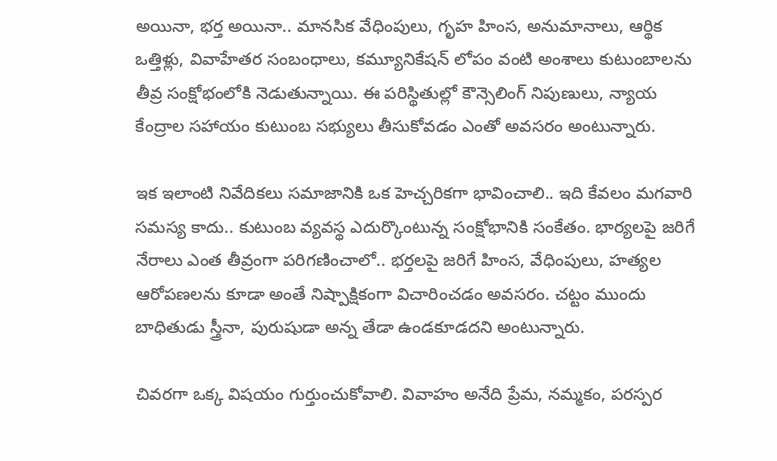అయినా, భర్త అయినా.. మానసిక వేధింపులు, గృహ హింస, అనుమానాలు, ఆర్థిక ఒత్తిళ్లు, వివాహేతర సంబంధాలు, కమ్యూనికేషన్ లోపం వంటి అంశాలు కుటుంబాలను తీవ్ర సంక్షోభంలోకి నెడుతున్నాయి. ఈ పరిస్థితుల్లో కౌన్సెలింగ్ నిపుణులు, న్యాయ కేంద్రాల సహాయం కుటుంబ సభ్యులు తీసుకోవడం ఎంతో అవసరం అంటున్నారు.

ఇక ఇలాంటి నివేదికలు సమాజానికి ఒక హెచ్చరికగా భావించాలి.. ఇది కేవలం మగవారి సమస్య కాదు.. కుటుంబ వ్యవస్థ ఎదుర్కొంటున్న సంక్షోభానికి సంకేతం. భార్యలపై జరిగే నేరాలు ఎంత తీవ్రంగా పరిగణించాలో.. భర్తలపై జరిగే హింస, వేధింపులు, హత్యల ఆరోపణలను కూడా అంతే నిష్పాక్షికంగా విచారించడం అవసరం. చట్టం ముందు బాధితుడు స్త్రీనా, పురుషుడా అన్న తేడా ఉండకూడదని అంటున్నారు.

చివరగా ఒక్క విషయం గుర్తుంచుకోవాలి. వివాహం అనేది ప్రేమ, నమ్మకం, పరస్పర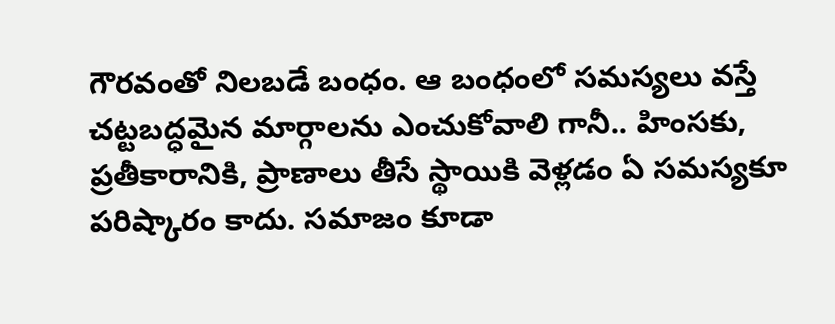గౌరవంతో నిలబడే బంధం. ఆ బంధంలో సమస్యలు వస్తే చట్టబద్ధమైన మార్గాలను ఎంచుకోవాలి గానీ.. హింసకు, ప్రతీకారానికి, ప్రాణాలు తీసే స్థాయికి వెళ్లడం ఏ సమస్యకూ పరిష్కారం కాదు. సమాజం కూడా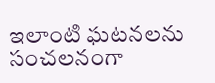ఇలాంటి ఘటనలను సంచలనంగా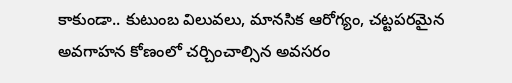కాకుండా.. కుటుంబ విలువలు, మానసిక ఆరోగ్యం, చట్టపరమైన అవగాహన కోణంలో చర్చించాల్సిన అవసరం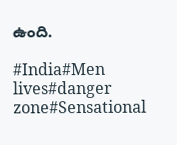ఉంది.

#India#Men lives#danger zone#Sensational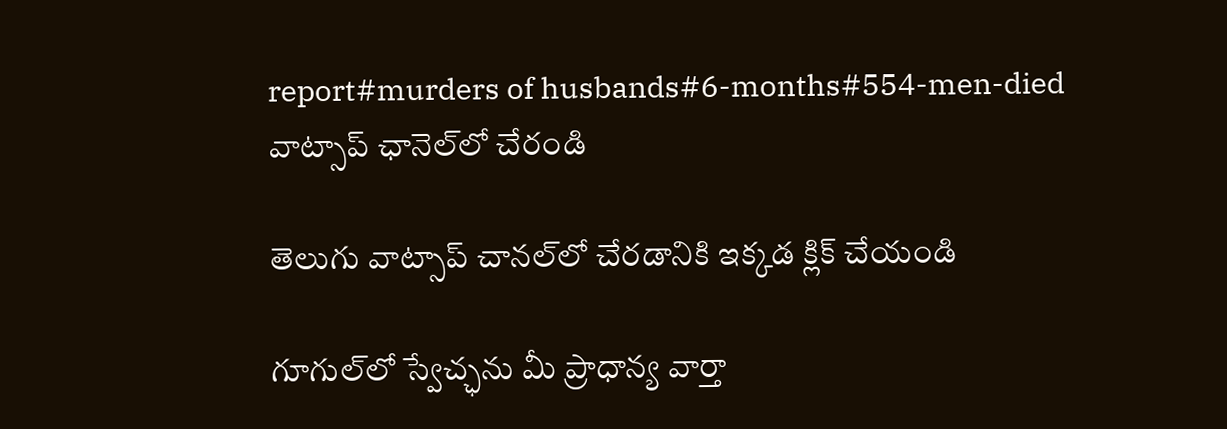report#murders of husbands#6-months#554-men-died
వాట్సాప్ ఛానెల్‌లో చేరండి

తెలుగు వాట్సాప్ చానల్‌లో చేరడానికి ఇక్కడ క్లిక్ చేయండి

గూగుల్‌లో స్వేచ్ఛను మీ ప్రాధాన్య వార్తా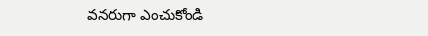వనరుగా ఎంచుకోండి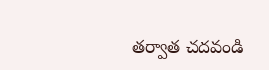తర్వాత చదవండి